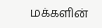மக்களின்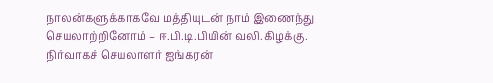நாலன்களுக்காகவே மத்தியுடன் நாம் இணைந்து செயலாற்றினோம் – ஈ.பி.டி.பியின் வலி.கிழக்கு. நிர்வாகச் செயலாளர் ஐங்கரன்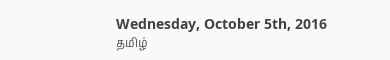Wednesday, October 5th, 2016
தமிழ்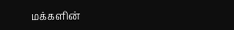மக்களின்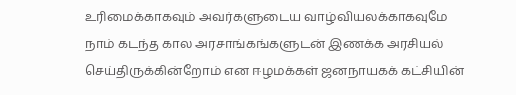உரிமைக்காகவும் அவர்களுடைய வாழ்வியலக்காகவுமே நாம் கடந்த கால அரசாங்கங்களுடன் இணக்க அரசியல் செய்திருக்கின்றோம் என ஈழமக்கள் ஜனநாயகக் கட்சியின்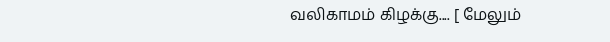வலிகாமம் கிழக்கு.... [ மேலும்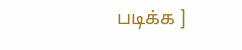படிக்க ]